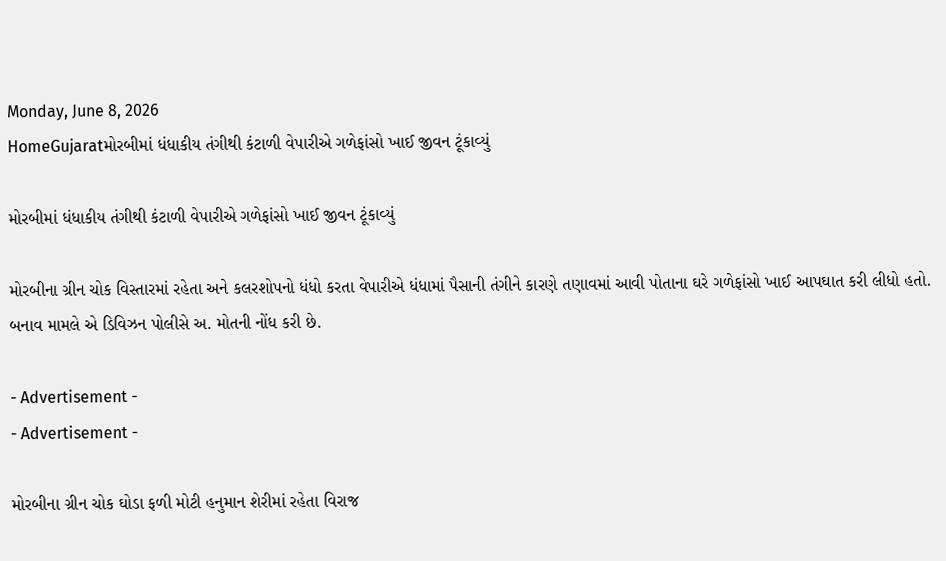Monday, June 8, 2026
HomeGujaratમોરબીમાં ધંધાકીય તંગીથી કંટાળી વેપારીએ ગળેફાંસો ખાઈ જીવન ટૂંકાવ્યું

મોરબીમાં ધંધાકીય તંગીથી કંટાળી વેપારીએ ગળેફાંસો ખાઈ જીવન ટૂંકાવ્યું

મોરબીના ગ્રીન ચોક વિસ્તારમાં રહેતા અને કલરશોપનો ધંધો કરતા વેપારીએ ધંધામાં પૈસાની તંગીને કારણે તણાવમાં આવી પોતાના ઘરે ગળેફાંસો ખાઈ આપઘાત કરી લીધો હતો. બનાવ મામલે એ ડિવિઝન પોલીસે અ. મોતની નોંધ કરી છે.

- Advertisement -
- Advertisement -

મોરબીના ગ્રીન ચોક ઘોડા ફળી મોટી હનુમાન શેરીમાં રહેતા વિરાજ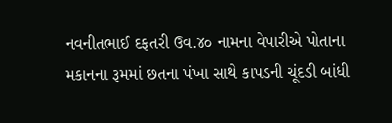નવનીતભાઈ દફતરી ઉવ.૪૦ નામના વેપારીએ પોતાના મકાનના રૂમમાં છતના પંખા સાથે કાપડની ચૂંદડી બાંધી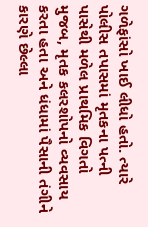ગળેફાંસો ખાઈ લીધો હતો. ત્યારે પોલીસ તપાસમાં મૃતકના પત્ની પાસેથી મળેલ પ્રાથમિક વિગતો મુજબ, મૃતક કલરશોપનો વ્યવસાય કરતા હતા અને ધંધામાં પૈસાની તંગીને કારણે છેલ્લા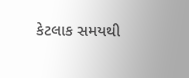કેટલાક સમયથી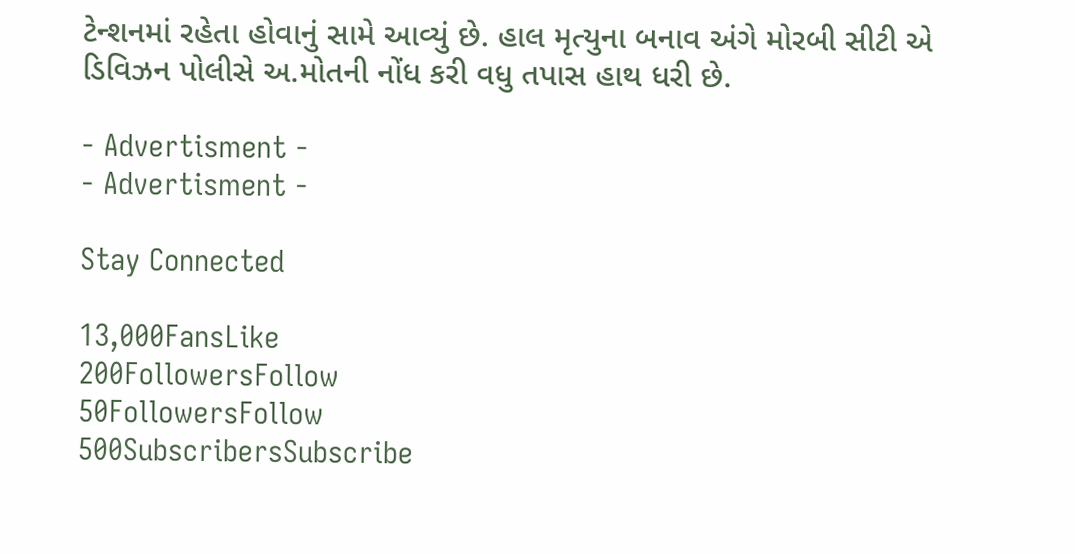ટેન્શનમાં રહેતા હોવાનું સામે આવ્યું છે. હાલ મૃત્યુના બનાવ અંગે મોરબી સીટી એ ડિવિઝન પોલીસે અ.મોતની નોંધ કરી વધુ તપાસ હાથ ધરી છે.

- Advertisment -
- Advertisment -

Stay Connected

13,000FansLike
200FollowersFollow
50FollowersFollow
500SubscribersSubscribe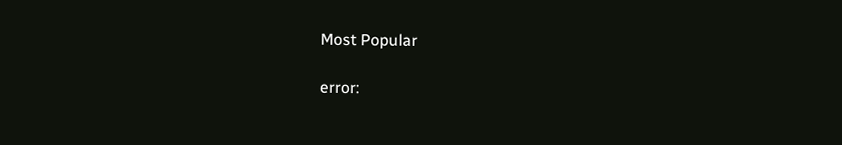Most Popular

error: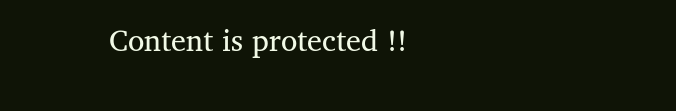Content is protected !!